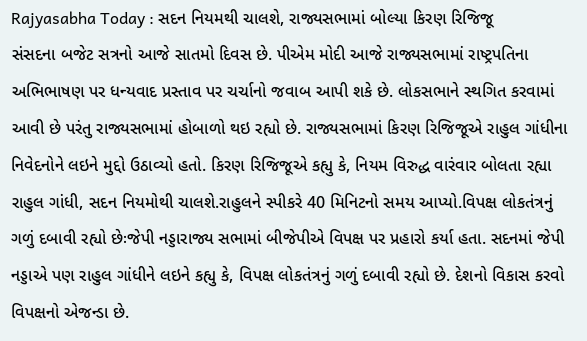Rajyasabha Today : સદન નિયમથી ચાલશે, રાજ્યસભામાં બોલ્યા કિરણ રિજિજૂ
સંસદના બજેટ સત્રનો આજે સાતમો દિવસ છે. પીએમ મોદી આજે રાજ્યસભામાં રાષ્ટ્રપતિના અભિભાષણ પર ધન્યવાદ પ્રસ્તાવ પર ચર્ચાનો જવાબ આપી શકે છે. લોકસભાને સ્થગિત કરવામાં આવી છે પરંતુ રાજ્યસભામાં હોબાળો થઇ રહ્યો છે. રાજ્યસભામાં કિરણ રિજિજૂએ રાહુલ ગાંધીના નિવેદનોને લઇને મુદ્દો ઉઠાવ્યો હતો. કિરણ રિજિજૂએ કહ્યુ કે, નિયમ વિરુદ્ધ વારંવાર બોલતા રહ્યા રાહુલ ગાંધી, સદન નિયમોથી ચાલશે.રાહુલને સ્પીકરે 40 મિનિટનો સમય આપ્યો.વિપક્ષ લોકતંત્રનું ગળું દબાવી રહ્યો છેઃજેપી નડ્ડારાજ્ય સભામાં બીજેપીએ વિપક્ષ પર પ્રહારો કર્યા હતા. સદનમાં જેપી નડ્ડાએ પણ રાહુલ ગાંધીને લઇને કહ્યુ કે, વિપક્ષ લોકતંત્રનું ગળું દબાવી રહ્યો છે. દેશનો વિકાસ કરવો વિપક્ષનો એજન્ડા છે.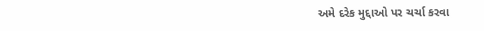અમે દરેક મુદ્દાઓ પર ચર્ચા કરવા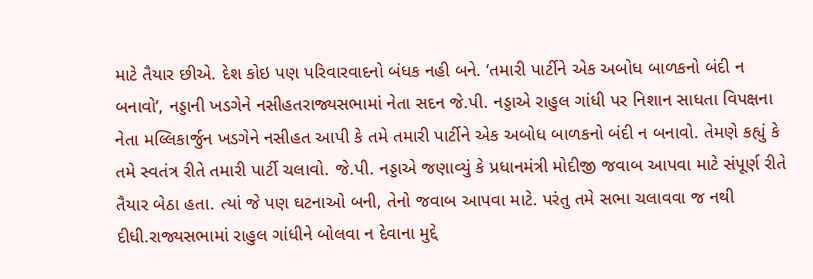માટે તૈયાર છીએ. દેશ કોઇ પણ પરિવારવાદનો બંધક નહી બને. ‘તમારી પાર્ટીને એક અબોધ બાળકનો બંદી ન બનાવો’, નડ્ડાની ખડગેને નસીહતરાજ્યસભામાં નેતા સદન જે.પી. નડ્ડાએ રાહુલ ગાંધી પર નિશાન સાધતા વિપક્ષના નેતા મલ્લિકાર્જુન ખડગેને નસીહત આપી કે તમે તમારી પાર્ટીને એક અબોધ બાળકનો બંદી ન બનાવો. તેમણે કહ્યું કે તમે સ્વતંત્ર રીતે તમારી પાર્ટી ચલાવો. જે.પી. નડ્ડાએ જણાવ્યું કે પ્રધાનમંત્રી મોદીજી જવાબ આપવા માટે સંપૂર્ણ રીતે તૈયાર બેઠા હતા. ત્યાં જે પણ ઘટનાઓ બની, તેનો જવાબ આપવા માટે. પરંતુ તમે સભા ચલાવવા જ નથી દીધી.રાજ્યસભામાં રાહુલ ગાંધીને બોલવા ન દેવાના મુદ્દે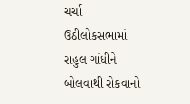ચર્ચા ઉઠીલોકસભામાં રાહુલ ગાંધીને બોલવાથી રોકવાનો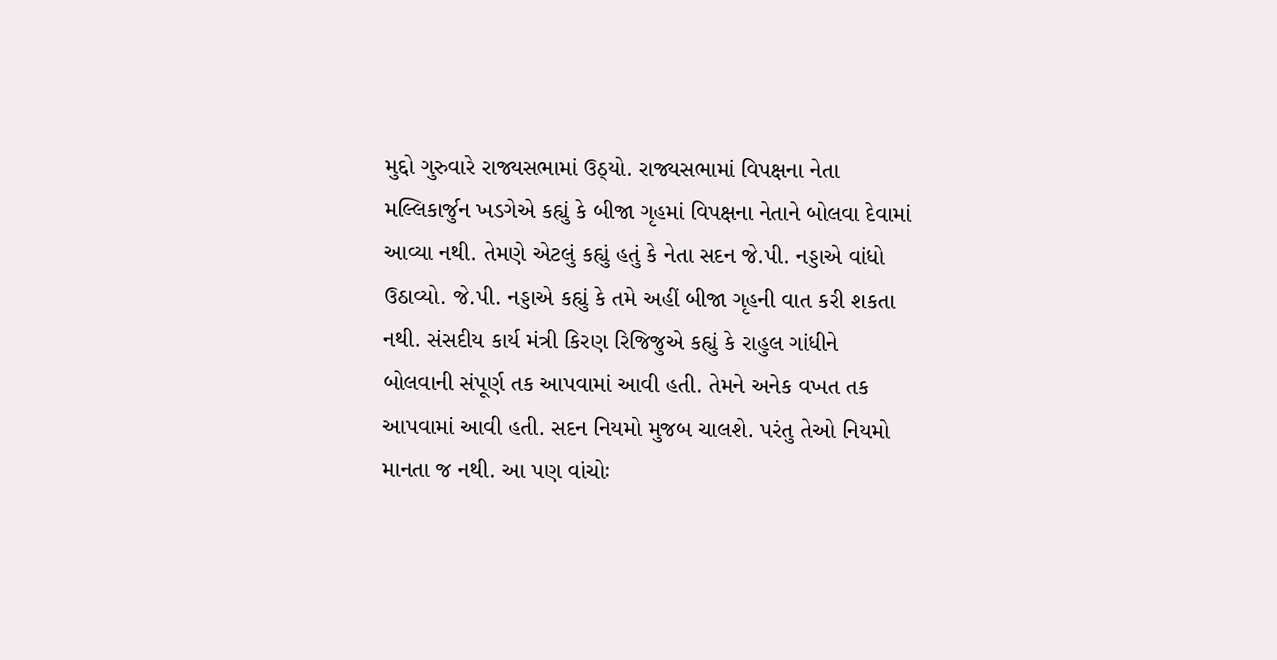મુદ્દો ગુરુવારે રાજ્યસભામાં ઉઠ્યો. રાજ્યસભામાં વિપક્ષના નેતા મલ્લિકાર્જુન ખડગેએ કહ્યું કે બીજા ગૃહમાં વિપક્ષના નેતાને બોલવા દેવામાં આવ્યા નથી. તેમણે એટલું કહ્યું હતું કે નેતા સદન જે.પી. નડ્ડાએ વાંધો ઉઠાવ્યો. જે.પી. નડ્ડાએ કહ્યું કે તમે અહીં બીજા ગૃહની વાત કરી શકતા નથી. સંસદીય કાર્ય મંત્રી કિરણ રિજિજુએ કહ્યું કે રાહુલ ગાંધીને બોલવાની સંપૂર્ણ તક આપવામાં આવી હતી. તેમને અનેક વખત તક આપવામાં આવી હતી. સદન નિયમો મુજબ ચાલશે. પરંતુ તેઓ નિયમો માનતા જ નથી. આ પણ વાંચોઃ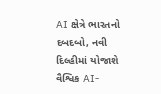AI ક્ષેત્રે ભારતનો દબદબો, નવી દિલ્હીમાં યોજાશે વૈશ્વિક AI-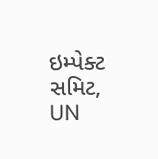ઇમ્પેક્ટ સમિટ, UN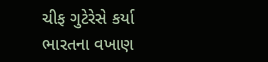ચીફ ગુટેરેસે કર્યા ભારતના વખાણ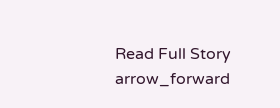Read Full Story arrow_forward